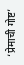‘प्रेमाची गोष्ट’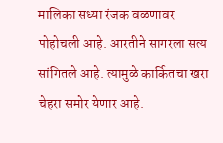मालिका सध्या रंजक वळणावर पोहोचली आहे. आरतीने सागरला सत्य सांगितले आहे. त्यामुळे कार्कितचा खरा चेहरा समोर येणार आहे.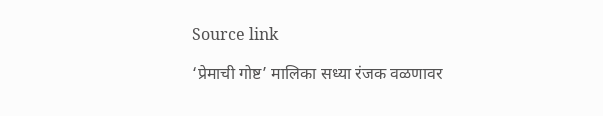Source link

‘प्रेमाची गोष्ट’ मालिका सध्या रंजक वळणावर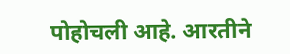पोहोचली आहे. आरतीने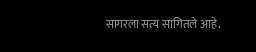सागरला सत्य सांगितले आहे.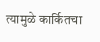त्यामुळे कार्कितचा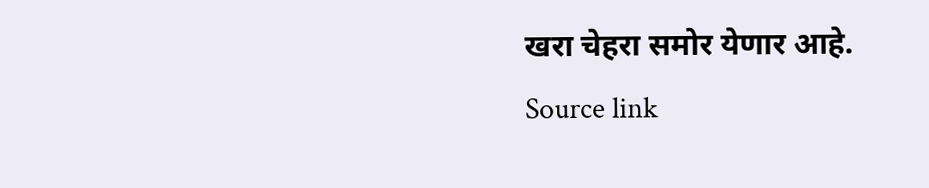खरा चेहरा समोर येणार आहे.
Source link